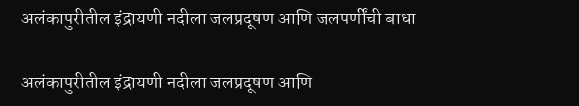अलंकापुरीतील इंद्रायणी नदीला जलप्रदूषण आणि जलपर्णींची बाधा

अलंकापुरीतील इंद्रायणी नदीला जलप्रदूषण आणि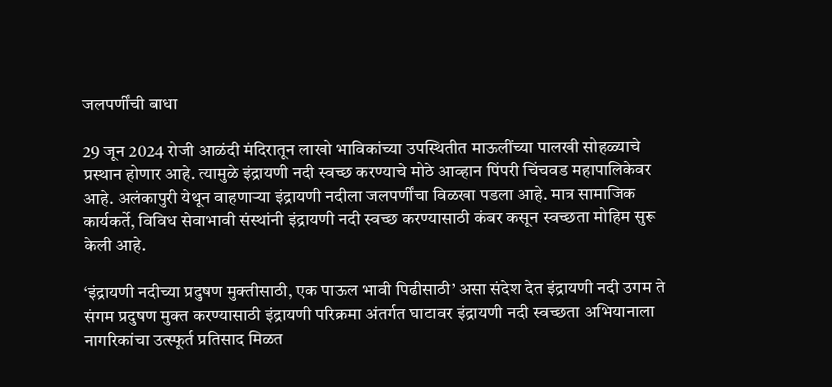जलपर्णींची बाधा

29 जून 2024 रोजी आळंदी मंदिरातून लाखो भाविकांच्या उपस्थितीत माऊलींच्या पालखी सोहळ्याचे प्रस्थान होणार आहे. त्यामुळे इंद्रायणी नदी स्वच्छ करण्याचे मोठे आव्हान पिंपरी चिंचवड महापालिकेवर आहे. अलंकापुरी येथून वाहणाऱ्या इंद्रायणी नदीला जलपर्णींचा विळखा पडला आहे. मात्र सामाजिक कार्यकर्ते, विविध सेवाभावी संस्थांनी इंद्रायणी नदी स्वच्छ करण्यासाठी कंबर कसून स्वच्छता मोहिम सुरू केली आहे.

‘इंद्रायणी नदीच्या प्रदुषण मुक्तीसाठी, एक पाऊल भावी पिढीसाठी’ असा संदेश देत इंद्रायणी नदी उगम ते संगम प्रदुषण मुक्त करण्यासाठी इंद्रायणी परिक्रमा अंतर्गत घाटावर इंद्रायणी नदी स्वच्छता अभियानाला नागरिकांचा उत्स्फूर्त प्रतिसाद मिळत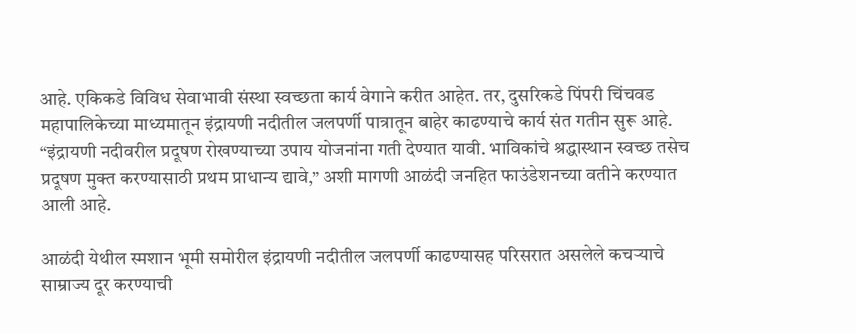आहे. एकिकडे विविध सेवाभावी संस्था स्वच्छता कार्य वेगाने करीत आहेत. तर, दुसरिकडे पिंपरी चिंचवड महापालिकेच्या माध्यमातून इंद्रायणी नदीतील जलपर्णी पात्रातून बाहेर काढण्याचे कार्य संत गतीन सुरू आहे. “इंद्रायणी नदीवरील प्रदूषण रोखण्याच्या उपाय योजनांना गती देण्यात यावी. भाविकांचे श्रद्धास्थान स्वच्छ तसेच प्रदूषण मुक्त करण्यासाठी प्रथम प्राधान्य द्यावे,” अशी मागणी आळंदी जनहित फाउंडेशनच्या वतीने करण्यात आली आहे.

आळंदी येथील स्मशान भूमी समोरील इंद्रायणी नदीतील जलपर्णी काढण्यासह परिसरात असलेले कचऱ्याचे साम्राज्य दूर करण्याची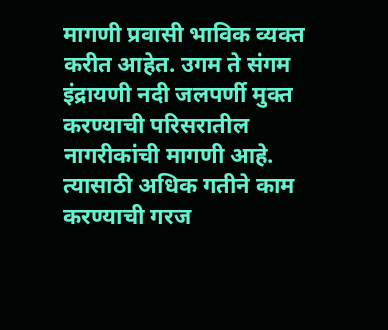मागणी प्रवासी भाविक व्यक्त करीत आहेत. उगम ते संगम इंद्रायणी नदी जलपर्णी मुक्त करण्याची परिसरातील नागरीकांची मागणी आहे. त्यासाठी अधिक गतीने काम करण्याची गरज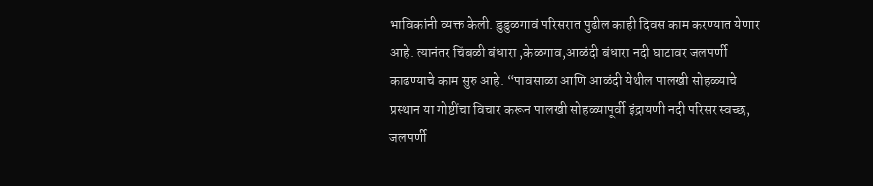भाविकांनी व्यक्त केली. डुडुळगावं परिसरात पुढील काही दिवस काम करण्यात येणार आहे. त्यानंतर चिंबळी बंधारा ,केळगाव,आळंदी बंधारा नदी घाटावर जलपर्णी काढण्याचे काम सुरु आहे. “पावसाळा आणि आळंदी येथील पालखी सोहळ्याचे प्रस्थान या गोष्टींचा विचार करून पालखी सोहळ्यापूर्वी इंद्रायणी नदी परिसर स्वच्छ, जलपर्णी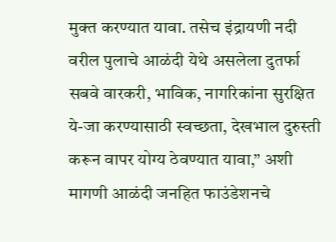मुक्त करण्यात यावा. तसेच इंद्रायणी नदी वरील पुलाचे आळंदी येथे असलेला दुतर्फा सबवे वारकरी, भाविक, नागरिकांना सुरक्षित ये-जा करण्यासाठी स्वच्छता, देखभाल दुरुस्ती करून वापर योग्य ठेवण्यात यावा,” अशी मागणी आळंदी जनहित फाउंडेशनचे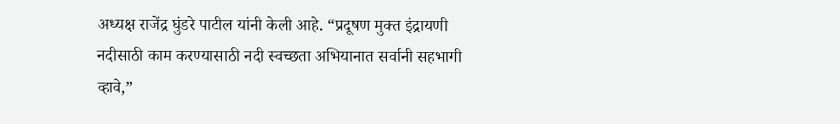अध्यक्ष राजेंद्र घुंडरे पाटील यांनी केली आहे. “प्रदूषण मुक्त इंद्रायणी नदीसाठी काम करण्यासाठी नदी स्वच्छता अभियानात सर्वानी सहभागी व्हावे,”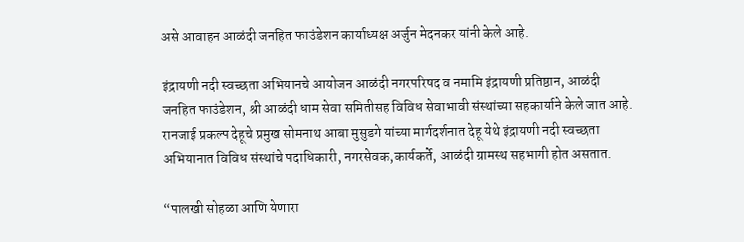असे आवाहन आळंदी जनहित फाउंडेशन कार्याध्यक्ष अर्जुन मेदनकर यांनी केले आहे.

इंद्रायणी नदी स्वच्छता अभियानचे आयोजन आळंदी नगरपरिषद व नमामि इंद्रायणी प्रतिष्ठान, आळंदी जनहित फाउंडेशन, श्री आळंदी धाम सेवा समितीसह विविध सेवाभावी संस्थांच्या सहकार्याने केले जात आहे. रानजाई प्रकल्प देहूचे प्रमुख सोमनाथ आबा मुसुडगे यांच्या मार्गदर्शनात देहू येथे इंद्रायणी नदी स्वच्छता अभियानात विविध संस्थांचे पदाधिकारी, नगरसेवक,कार्यकर्ते, आळंदी ग्रामस्थ सहभागी होत असतात.

“पालखी सोहळा आणि येणारा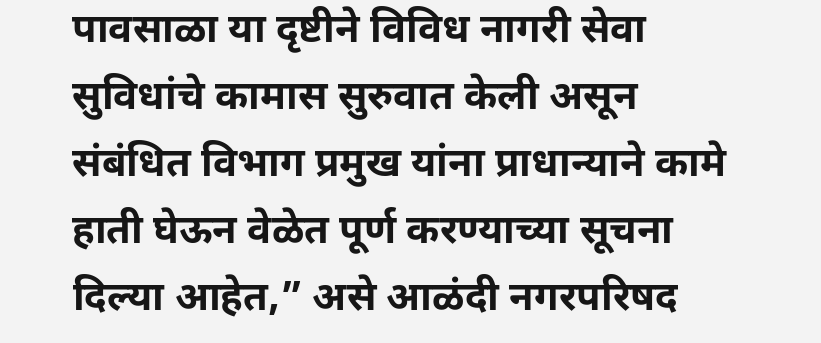पावसाळा या दृष्टीने विविध नागरी सेवा सुविधांचे कामास सुरुवात केली असून संबंधित विभाग प्रमुख यांना प्राधान्याने कामे हाती घेऊन वेळेत पूर्ण करण्याच्या सूचना दिल्या आहेत,” असे आळंदी नगरपरिषद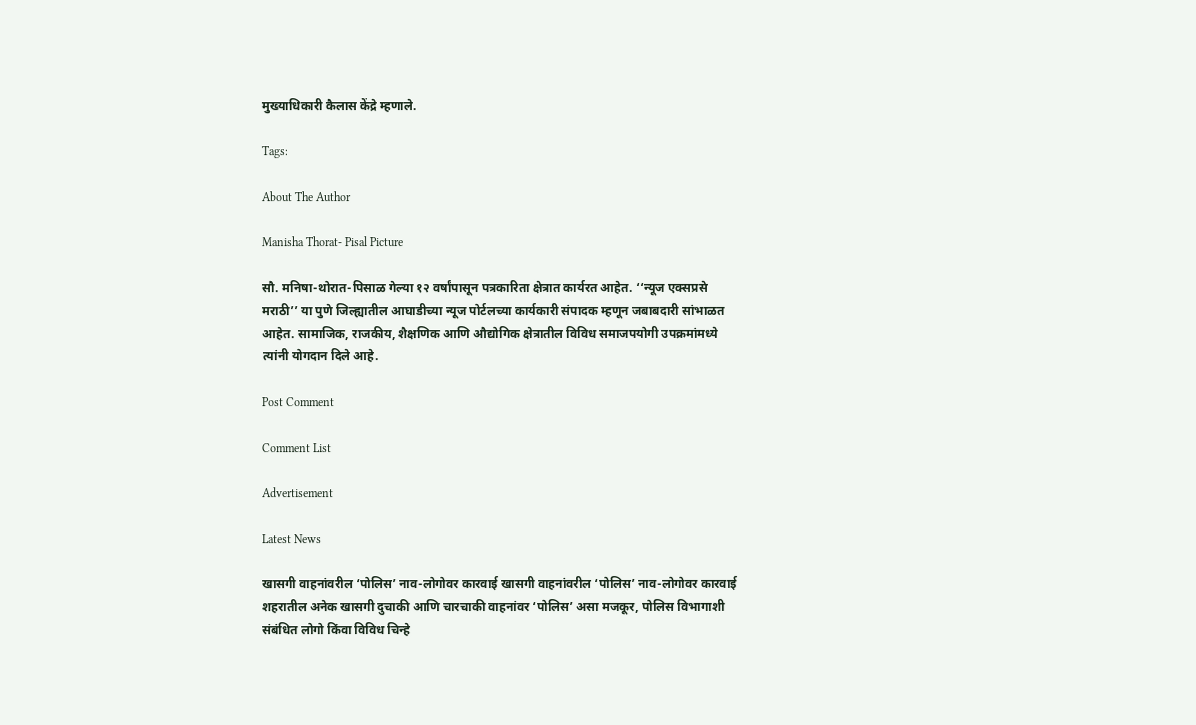मुख्याधिकारी कैलास केंद्रे म्हणाले.

Tags:

About The Author

Manisha Thorat- Pisal Picture

सौ. मनिषा-थोरात-पिसाळ गेल्या १२ वर्षांपासून पत्रकारिता क्षेत्रात कार्यरत आहेत. ‘‘न्यूज एक्सप्रसे मराठी’’ या पुणे जिल्ह्यातील आघाडीच्या न्यूज पोर्टलच्या कार्यकारी संपादक म्हणून जबाबदारी सांभाळत आहेत. सामाजिक, राजकीय, शैक्षणिक आणि औद्योगिक क्षेत्रातील विविध समाजपयोगी उपक्रमांमध्ये त्यांनी योगदान दिले आहे.

Post Comment

Comment List

Advertisement

Latest News

खासगी वाहनांवरील ‘पोलिस’ नाव-लोगोवर कारवाई खासगी वाहनांवरील ‘पोलिस’ नाव-लोगोवर कारवाई
शहरातील अनेक खासगी दुचाकी आणि चारचाकी वाहनांवर ‘पोलिस’ असा मजकूर, पोलिस विभागाशी संबंधित लोगो किंवा विविध चिन्हे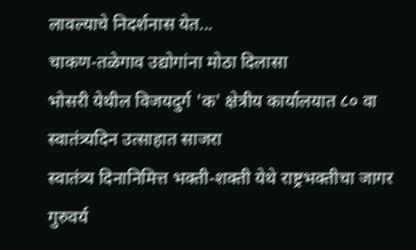लावल्याचे निदर्शनास येत...
चाकण-तळेगाव उद्योगांना मोठा दिलासा
भोसरी येथील विजयदुर्ग 'क' क्षेत्रीय कार्यालयात ८० वा स्वातंत्र्यदिन उत्साहात साजरा
स्वातंत्र्य दिनानिमित्त भक्ती-शक्ती येथे राष्ट्रभक्तीचा जागर
गुरुवर्य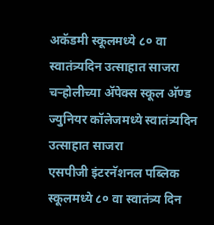अकॅडमी स्कूलमध्ये ८० वा स्वातंत्र्यदिन उत्साहात साजरा
चऱ्होलीच्या अ‍ॅपेक्स स्कूल अ‍ॅण्ड ज्युनियर कॉलेजमध्ये स्वातंत्र्यदिन उत्साहात साजरा
एसपीजी इंटरनॅशनल पब्लिक स्कूलमध्ये ८० वा स्वातंत्र्य दिन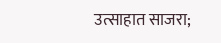उत्साहात साजरा;